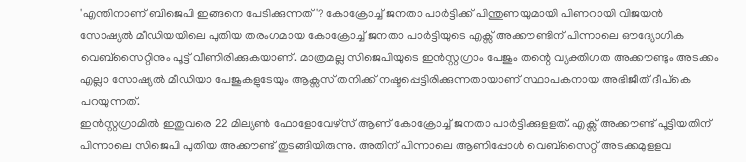'എന്തിനാണ് ബിജെപി ഇങ്ങനെ പേടിക്കുന്നത്'? കോക്രോച്ച് ജനതാ പാർട്ടിക്ക് പിന്തുണയുമായി പിണറായി വിജയൻ
സോഷ്യൽ മീഡിയയിലെ പുതിയ തരംഗമായ കോക്രോച്ച് ജനതാ പാർട്ടിയുടെ എക്സ് അക്കൗണ്ടിന് പിന്നാലെ ഔദ്യോഗിക വെബ്സൈറ്റിനും പൂട്ട് വീണിരിക്കുകയാണ്. മാത്രമല്ല സിജെപിയുടെ ഇൻസ്റ്റഗ്രാം പേജും തന്റെ വ്യക്തിഗത അക്കൗണ്ടും അടക്കം എല്ലാ സോഷ്യൽ മീഡിയാ പേജുകളുടേയും ആക്സസ് തനിക്ക് നഷ്ടപ്പെട്ടിരിക്കുന്നതായാണ് സ്ഥാപകനായ അഭിജീത് ദീപ്കെ പറയുന്നത്.
ഇൻസ്റ്റഗ്രാമിൽ ഇതുവരെ 22 മില്യൺ ഫോളോവേഴ്സ് ആണ് കോക്രോച്ച് ജനതാ പാർട്ടിക്കുളളത്. എക്സ് അക്കൗണ്ട് പൂട്ടിയതിന് പിന്നാലെ സിജെപി പുതിയ അക്കൗണ്ട് തുടങ്ങിയിരുന്നു. അതിന് പിന്നാലെ ആണിപ്പോൾ വെബ്സൈറ്റ് അടക്കമുളളവ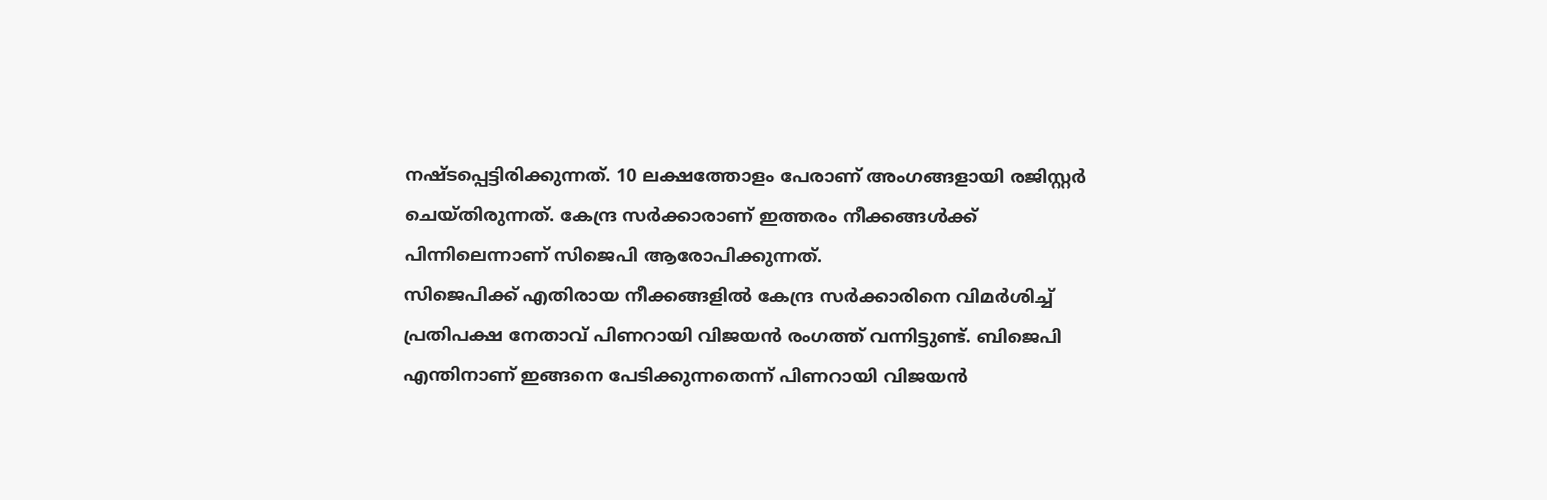നഷ്ടപ്പെട്ടിരിക്കുന്നത്. 10 ലക്ഷത്തോളം പേരാണ് അംഗങ്ങളായി രജിസ്റ്റർ ചെയ്തിരുന്നത്. കേന്ദ്ര സർക്കാരാണ് ഇത്തരം നീക്കങ്ങൾക്ക് പിന്നിലെന്നാണ് സിജെപി ആരോപിക്കുന്നത്.
സിജെപിക്ക് എതിരായ നീക്കങ്ങളിൽ കേന്ദ്ര സർക്കാരിനെ വിമർശിച്ച് പ്രതിപക്ഷ നേതാവ് പിണറായി വിജയൻ രംഗത്ത് വന്നിട്ടുണ്ട്. ബിജെപി എന്തിനാണ് ഇങ്ങനെ പേടിക്കുന്നതെന്ന് പിണറായി വിജയൻ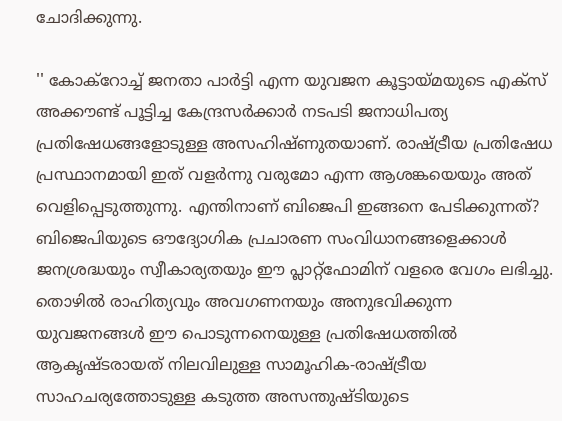ചോദിക്കുന്നു.

'' കോക്റോച്ച് ജനതാ പാർട്ടി എന്ന യുവജന കൂട്ടായ്മയുടെ എക്സ് അക്കൗണ്ട് പൂട്ടിച്ച കേന്ദ്രസർക്കാർ നടപടി ജനാധിപത്യ പ്രതിഷേധങ്ങളോടുള്ള അസഹിഷ്ണുതയാണ്. രാഷ്ട്രീയ പ്രതിഷേധ പ്രസ്ഥാനമായി ഇത് വളർന്നു വരുമോ എന്ന ആശങ്കയെയും അത് വെളിപ്പെടുത്തുന്നു. എന്തിനാണ് ബിജെപി ഇങ്ങനെ പേടിക്കുന്നത്?
ബിജെപിയുടെ ഔദ്യോഗിക പ്രചാരണ സംവിധാനങ്ങളെക്കാൾ ജനശ്രദ്ധയും സ്വീകാര്യതയും ഈ പ്ലാറ്റ്ഫോമിന് വളരെ വേഗം ലഭിച്ചു. തൊഴിൽ രാഹിത്യവും അവഗണനയും അനുഭവിക്കുന്ന യുവജനങ്ങൾ ഈ പൊടുന്നനെയുള്ള പ്രതിഷേധത്തിൽ ആകൃഷ്ടരായത് നിലവിലുള്ള സാമൂഹിക-രാഷ്ട്രീയ സാഹചര്യത്തോടുള്ള കടുത്ത അസന്തുഷ്ടിയുടെ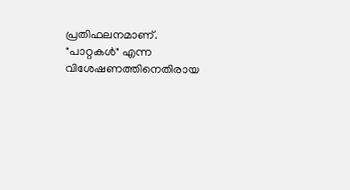പ്രതിഫലനമാണ്.
"പാറ്റകൾ" എന്ന വിശേഷണത്തിനെതിരായ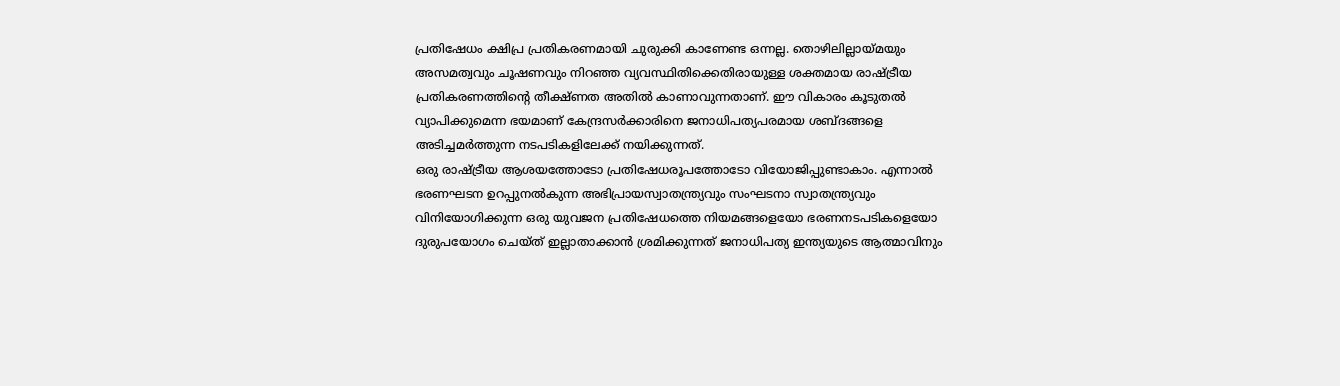പ്രതിഷേധം ക്ഷിപ്ര പ്രതികരണമായി ചുരുക്കി കാണേണ്ട ഒന്നല്ല. തൊഴിലില്ലായ്മയും അസമത്വവും ചൂഷണവും നിറഞ്ഞ വ്യവസ്ഥിതിക്കെതിരായുള്ള ശക്തമായ രാഷ്ട്രീയ പ്രതികരണത്തിന്റെ തീക്ഷ്ണത അതിൽ കാണാവുന്നതാണ്. ഈ വികാരം കൂടുതൽ വ്യാപിക്കുമെന്ന ഭയമാണ് കേന്ദ്രസർക്കാരിനെ ജനാധിപത്യപരമായ ശബ്ദങ്ങളെ അടിച്ചമർത്തുന്ന നടപടികളിലേക്ക് നയിക്കുന്നത്.
ഒരു രാഷ്ട്രീയ ആശയത്തോടോ പ്രതിഷേധരൂപത്തോടോ വിയോജിപ്പുണ്ടാകാം. എന്നാൽ ഭരണഘടന ഉറപ്പുനൽകുന്ന അഭിപ്രായസ്വാതന്ത്ര്യവും സംഘടനാ സ്വാതന്ത്ര്യവും വിനിയോഗിക്കുന്ന ഒരു യുവജന പ്രതിഷേധത്തെ നിയമങ്ങളെയോ ഭരണനടപടികളെയോ ദുരുപയോഗം ചെയ്ത് ഇല്ലാതാക്കാൻ ശ്രമിക്കുന്നത് ജനാധിപത്യ ഇന്ത്യയുടെ ആത്മാവിനും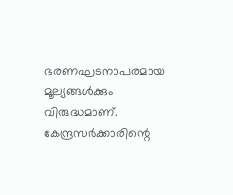ഭരണഘടനാപരമായ മൂല്യങ്ങൾക്കും വിരുദ്ധമാണ്. കേന്ദ്രസർക്കാരിന്റെ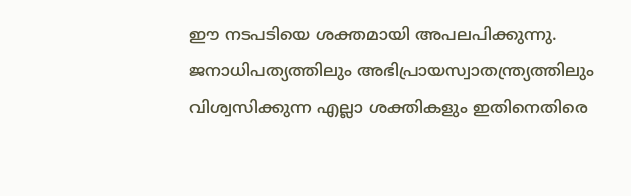ഈ നടപടിയെ ശക്തമായി അപലപിക്കുന്നു. ജനാധിപത്യത്തിലും അഭിപ്രായസ്വാതന്ത്ര്യത്തിലും വിശ്വസിക്കുന്ന എല്ലാ ശക്തികളും ഇതിനെതിരെ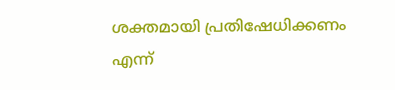ശക്തമായി പ്രതിഷേധിക്കണം എന്ന്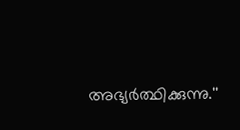അഭ്യർത്ഥിക്കുന്നു.''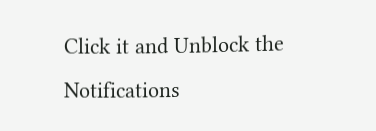Click it and Unblock the Notifications